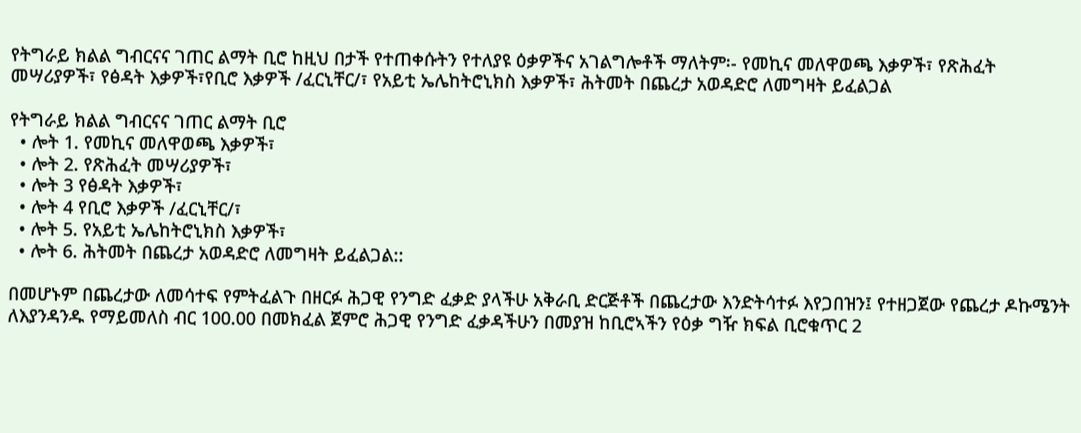የትግራይ ክልል ግብርናና ገጠር ልማት ቢሮ ከዚህ በታች የተጠቀሱትን የተለያዩ ዕቃዎችና አገልግሎቶች ማለትም፡- የመኪና መለዋወጫ እቃዎች፣ የጽሕፈት መሣሪያዎች፣ የፅዳት እቃዎች፣የቢሮ እቃዎች /ፈርኒቸር/፣ የአይቲ ኤሌከትሮኒክስ እቃዎች፣ ሕትመት በጨረታ አወዳድሮ ለመግዛት ይፈልጋል

የትግራይ ክልል ግብርናና ገጠር ልማት ቢሮ
  • ሎት 1. የመኪና መለዋወጫ እቃዎች፣
  • ሎት 2. የጽሕፈት መሣሪያዎች፣
  • ሎት 3 የፅዳት እቃዎች፣
  • ሎት 4 የቢሮ እቃዎች /ፈርኒቸር/፣
  • ሎት 5. የአይቲ ኤሌከትሮኒክስ እቃዎች፣
  • ሎት 6. ሕትመት በጨረታ አወዳድሮ ለመግዛት ይፈልጋል::

በመሆኑም በጨረታው ለመሳተፍ የምትፈልጉ በዘርፉ ሕጋዊ የንግድ ፈቃድ ያላችሁ አቅራቢ ድርጅቶች በጨረታው እንድትሳተፉ እየጋበዝን፤ የተዘጋጀው የጨረታ ዶኩሜንት ለእያንዳንዱ የማይመለስ ብር 100.00 በመክፈል ጀምሮ ሕጋዊ የንግድ ፈቃዳችሁን በመያዝ ከቢሮኣችን የዕቃ ግዥ ክፍል ቢሮቁጥር 2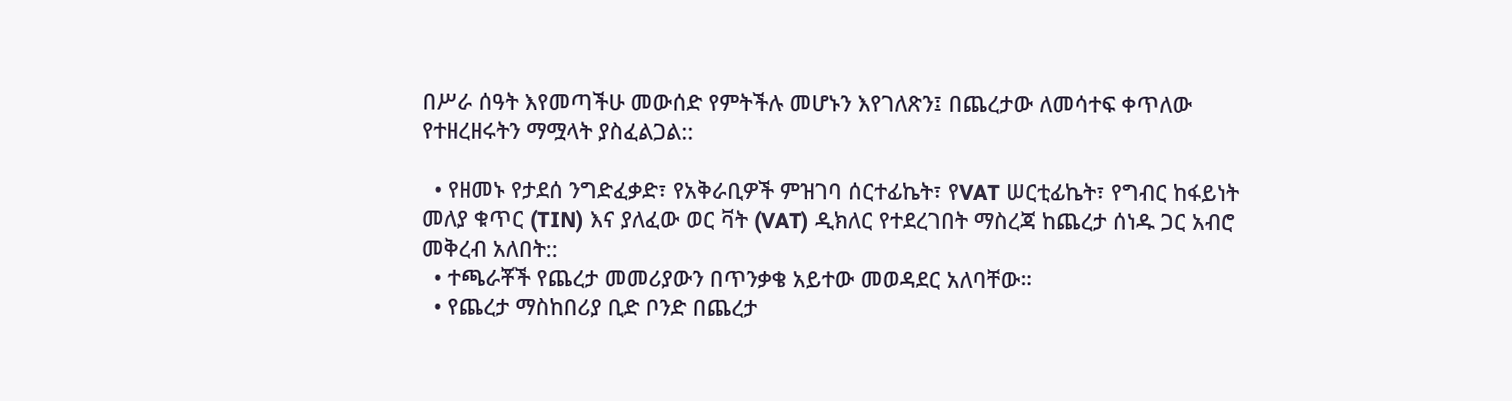በሥራ ሰዓት እየመጣችሁ መውሰድ የምትችሉ መሆኑን እየገለጽን፤ በጨረታው ለመሳተፍ ቀጥለው የተዘረዘሩትን ማሟላት ያስፈልጋል::

  • የዘመኑ የታደሰ ንግድፈቃድ፣ የአቅራቢዎች ምዝገባ ሰርተፊኬት፣ የVAT ሠርቲፊኬት፣ የግብር ከፋይነት መለያ ቁጥር (TIN) እና ያለፈው ወር ቫት (VAT) ዲክለር የተደረገበት ማስረጃ ከጨረታ ሰነዱ ጋር አብሮ መቅረብ አለበት::
  • ተጫራቾች የጨረታ መመሪያውን በጥንቃቄ አይተው መወዳደር አለባቸው።
  • የጨረታ ማስከበሪያ ቢድ ቦንድ በጨረታ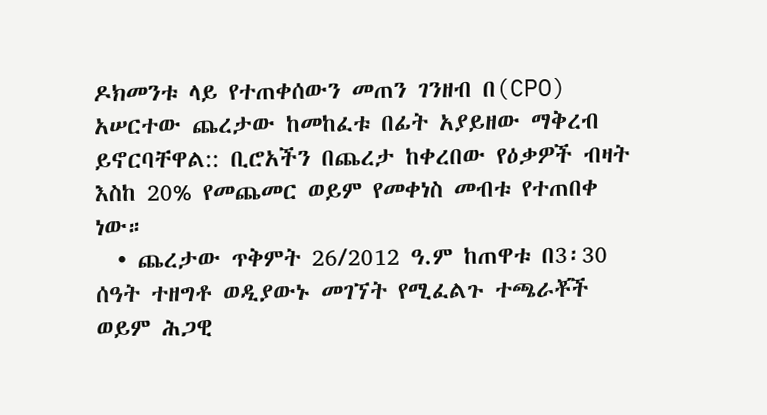ዶክመንቱ ላይ የተጠቀሰውን መጠን ገንዘብ በ(CPO) አሠርተው ጨረታው ከመከፈቱ በፊት አያይዘው ማቅረብ ይኖርባቸዋል:: ቢሮአችን በጨረታ ከቀረበው የዕቃዎች ብዛት እስከ 20% የመጨመር ወይም የመቀነስ መብቱ የተጠበቀ ነው።
  • ጨረታው ጥቅምት 26/2012 ዓ.ም ከጠዋቱ በ3፡30 ሰዓት ተዘግቶ ወዲያውኑ መገኘት የሚፈልጉ ተጫራቾች ወይም ሕጋዊ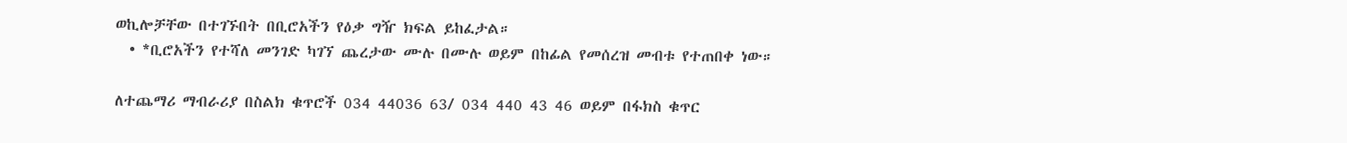ወኪሎቻቸው በተገኙበት በቢሮአችን የዕቃ ግዥ ክፍል ይከፈታል።
  • *ቢሮአችን የተሻለ መንገድ ካገኘ ጨረታው ሙሉ በሙሉ ወይም በከፊል የመሰረዝ መብቱ የተጠበቀ ነው።

ለተጨማሪ ማብራሪያ በስልክ ቁጥሮች 034 44036 63/ 034 440 43 46 ወይም በፋክስ ቁጥር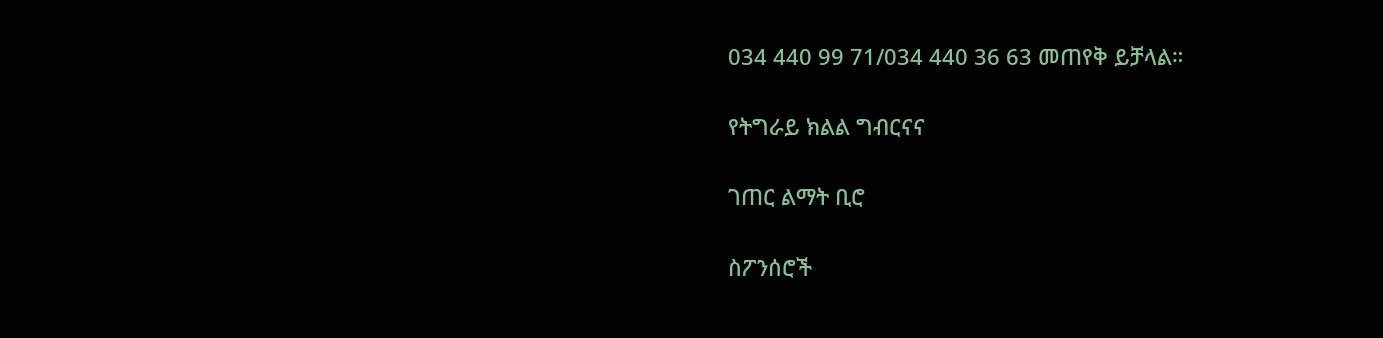034 440 99 71/034 440 36 63 መጠየቅ ይቻላል።

የትግራይ ክልል ግብርናና

ገጠር ልማት ቢሮ

ስፖንሰሮች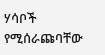ሃሳቦች የሚሰራጩባቸው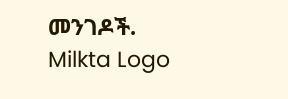መንገዶች.
Milkta Logo